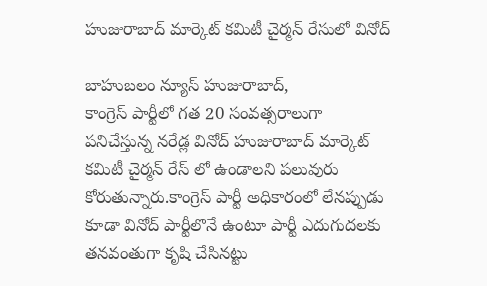హుజురాబాద్ మార్కెట్ కమిటీ చైర్మన్ రేసులో వినోద్

బాహుబలం న్యూస్ హుజురాబాద్,
కాంగ్రెస్ పార్టీలో గత 20 సంవత్సరాలుగా పనిచేస్తున్న నరేడ్ల వినోద్ హుజురాబాద్ మార్కెట్ కమిటీ చైర్మన్ రేస్ లో ఉండాలని పలువురు కోరుతున్నారు.కాంగ్రెస్ పార్టీ అధికారంలో లేనప్పుడు కూడా వినోద్ పార్టీలొనే ఉంటూ పార్టీ ఎదుగుదలకు తనవంతుగా కృషి చేసినట్టు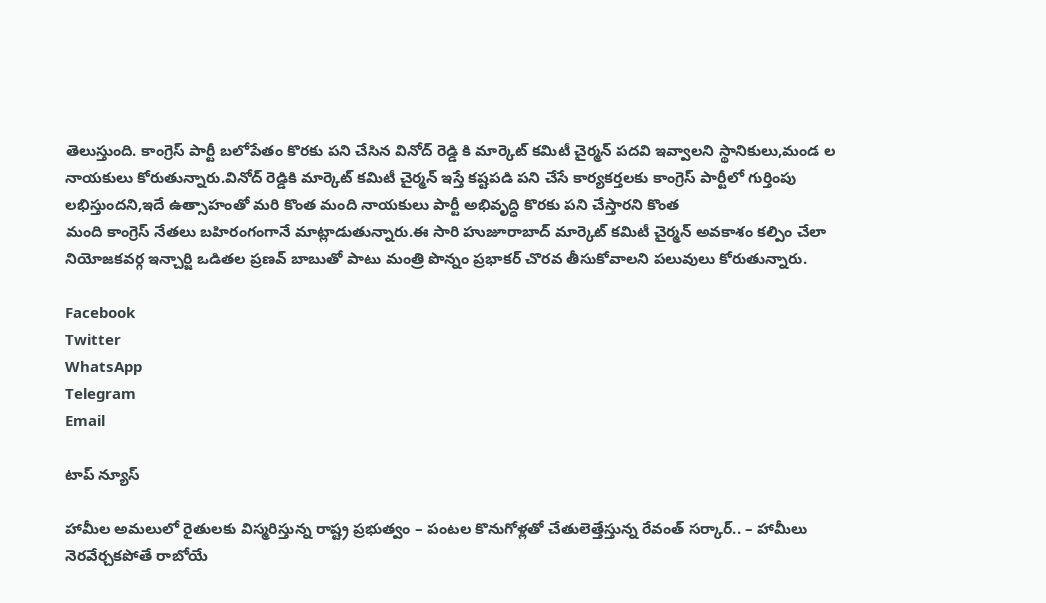తెలుస్తుంది. కాంగ్రెస్ పార్టీ బలోపేతం కొరకు పని చేసిన వినోద్ రెడ్డి కి మార్కెట్ కమిటీ చైర్మన్ పదవి ఇవ్వాలని స్థానికులు,మండ ల నాయకులు కోరుతున్నారు.వినోద్ రెడ్డికి మార్కెట్ కమిటీ చైర్మన్ ఇస్తే కష్టపడి పని చేసే కార్యకర్తలకు కాంగ్రెస్ పార్టీలో గుర్తింపు లభిస్తుందని,ఇదే ఉత్సాహంతో మరి కొంత మంది నాయకులు పార్టీ అభివృద్ధి కొరకు పని చేస్తారని కొంత
మంది కాంగ్రెస్ నేతలు బహిరంగంగానే మాట్లాడుతున్నారు.ఈ సారి హుజూరాబాద్ మార్కెట్ కమిటీ చైర్మన్ అవకాశం కల్పిం చేలా నియోజకవర్గ ఇన్చార్జి ఒడితల ప్రణవ్ బాబుతో పాటు మంత్రి పొన్నం ప్రభాకర్ చొరవ తీసుకోవాలని పలువులు కోరుతున్నారు.

Facebook
Twitter
WhatsApp
Telegram
Email

టాప్ న్యూస్

హామీల అమలులో రైతులకు విస్మరిస్తున్న రాష్ట్ర ప్రభుత్వం – పంటల కొనుగోళ్లతో చేతులెత్తేస్తున్న రేవంత్ సర్కార్.. – హామీలు నెరవేర్చకపోతే రాబోయే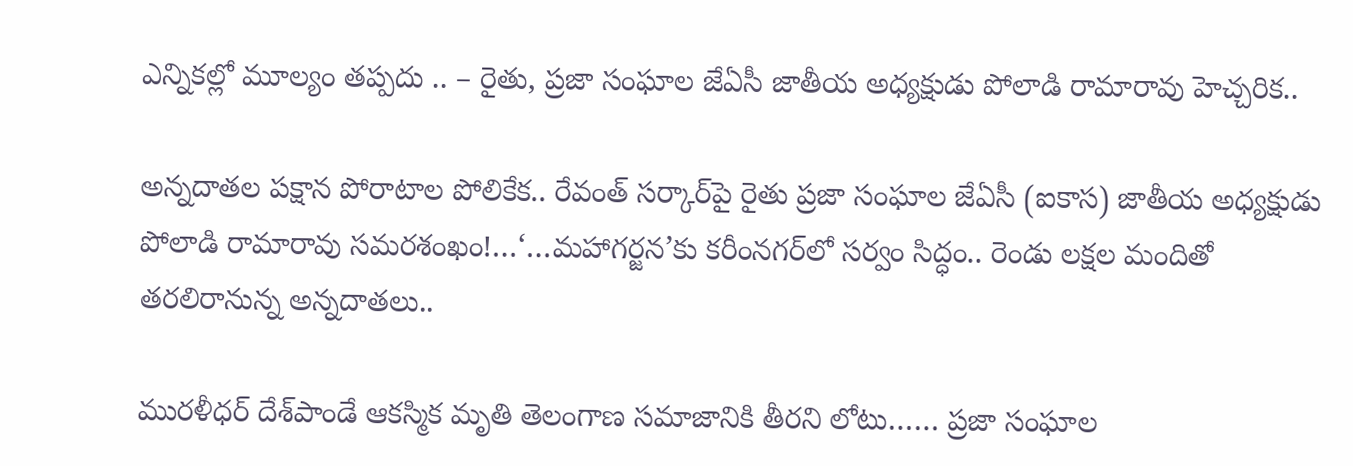ఎన్నికల్లో మూల్యం తప్పదు .. – రైతు, ప్రజా సంఘాల జేఏసీ జాతీయ అధ్యక్షుడు పోలాడి రామారావు హెచ్చరిక..

అన్నదాతల పక్షాన పోరాటాల పోలికేక.. రేవంత్ సర్కార్‌పై రైతు ప్రజా సంఘాల జేఏసీ (ఐకాస) జాతీయ అధ్యక్షుడు పోలాడి రామారావు సమరశంఖం!…‘…మహాగర్జన’కు కరీంనగర్‌లో సర్వం సిద్ధం.. రెండు లక్షల మందితో తరలిరానున్న అన్నదాతలు..

మురళీధర్ దేశ్‌పాండే ఆకస్మిక మృతి తెలంగాణ సమాజానికి తీరని లోటు…… ప్రజా సంఘాల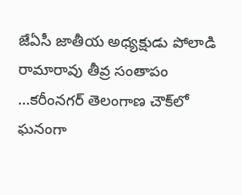జేఏసీ జాతీయ అధ్యక్షుడు పోలాడి రామారావు తీవ్ర సంతాపం …కరీంనగర్ తెలంగాణ చౌక్‌లో ఘనంగా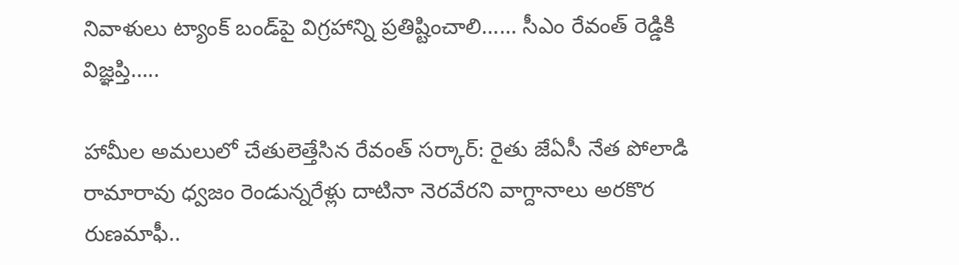నివాళులు ట్యాంక్ బండ్‌పై విగ్రహాన్ని ప్రతిష్టించాలి…… సీఎం రేవంత్ రెడ్డికి విజ్ఞప్తి…..

హామీల అమలులో చేతులెత్తేసిన రేవంత్ సర్కార్: రైతు జేఏసీ నేత పోలాడి రామారావు ధ్వజం రెండున్నరేళ్లు దాటినా నెరవేరని వాగ్దానాలు అరకొర రుణమాఫీ..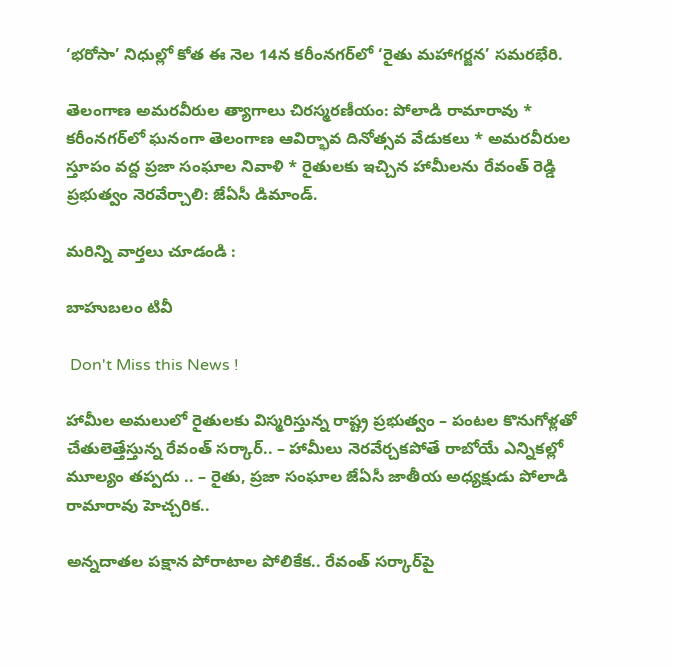‘భరోసా’ నిధుల్లో కోత ఈ నెల 14న కరీంనగర్‌లో ‘రైతు మహాగర్జన’ సమరభేరి.

తెలంగాణ అమరవీరుల త్యాగాలు చిరస్మరణీయం: పోలాడి రామారావు * కరీంనగర్‌లో ఘనంగా తెలంగాణ ఆవిర్భావ దినోత్సవ వేడుకలు * అమరవీరుల స్తూపం వద్ద ప్రజా సంఘాల నివాళి * రైతులకు ఇచ్చిన హామీలను రేవంత్ రెడ్డి ప్రభుత్వం నెరవేర్చాలి: జేఏసీ డిమాండ్.

మరిన్ని వార్తలు చూడండి :

బాహుబలం టివీ

 Don't Miss this News !

హామీల అమలులో రైతులకు విస్మరిస్తున్న రాష్ట్ర ప్రభుత్వం – పంటల కొనుగోళ్లతో చేతులెత్తేస్తున్న రేవంత్ సర్కార్.. – హామీలు నెరవేర్చకపోతే రాబోయే ఎన్నికల్లో మూల్యం తప్పదు .. – రైతు, ప్రజా సంఘాల జేఏసీ జాతీయ అధ్యక్షుడు పోలాడి రామారావు హెచ్చరిక..

అన్నదాతల పక్షాన పోరాటాల పోలికేక.. రేవంత్ సర్కార్‌పై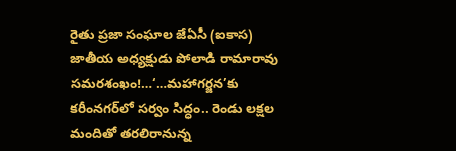రైతు ప్రజా సంఘాల జేఏసీ (ఐకాస) జాతీయ అధ్యక్షుడు పోలాడి రామారావు సమరశంఖం!…‘…మహాగర్జన’కు కరీంనగర్‌లో సర్వం సిద్ధం.. రెండు లక్షల మందితో తరలిరానున్న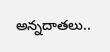అన్నదాతలు..